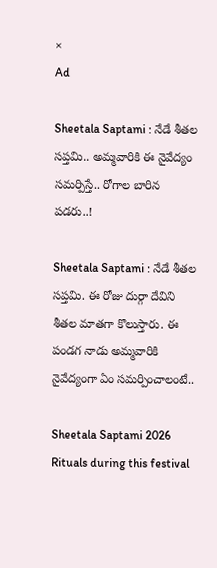×
Ad

Sheetala Saptami : నేడే శీతల సప్తమి.. అమ్మవారికి ఈ నైవేద్యం సమర్పిస్తే.. రోగాల బారిన పడరు..!

Sheetala Saptami : నేడే శీతల సప్తమి. ఈ రోజు దుర్గా దేవిని శీతల మాతగా కొలుస్తారు. ఈ పండగ నాడు అమ్మవారికి నైవేద్యంగా ఏం సమర్పించాలంటే..

Sheetala Saptami 2026 Rituals during this festival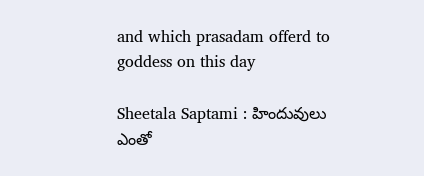and which prasadam offerd to goddess on this day

Sheetala Saptami : హిందువులు ఎంతో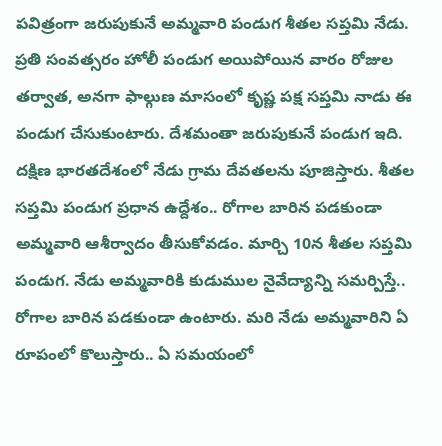పవిత్రంగా జరుపుకునే అమ్మవారి పండుగ శీతల సప్తమి నేడు. ప్రతి సంవత్సరం హోలీ పండుగ అయిపోయిన వారం రోజుల తర్వాత, అనగా ఫాల్గుణ మాసంలో కృష్ణ పక్ష సప్తమి నాడు ఈ పండుగ చేసుకుంటారు. దేశమంతా జరుపుకునే పండుగ ఇది. దక్షిణ భారతదేశంలో నేడు గ్రామ దేవతలను పూజిస్తారు. శీతల సప్తమి పండుగ ప్రధాన ఉద్దేశం.. రోగాల బారిన పడకుండా అమ్మవారి ఆశీర్వాదం తీసుకోవడం. మార్చి 10న శీతల సప్తమి పండుగ. నేడు అమ్మవారికి కుడుముల నైవేద్యాన్ని సమర్పిస్తే.. రోగాల బారిన పడకుండా ఉంటారు. మరి నేడు అమ్మవారిని ఏ రూపంలో కొలుస్తారు.. ఏ సమయంలో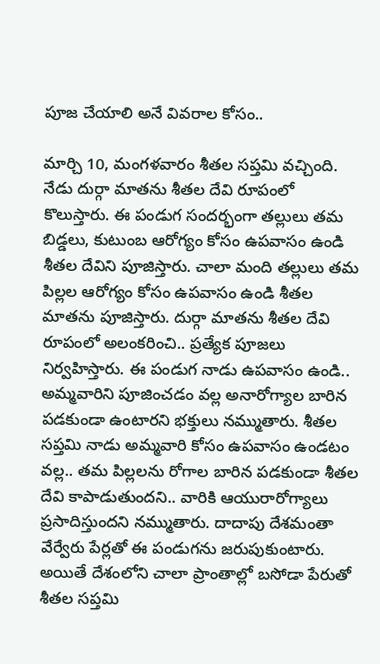పూజ చేయాలి అనే వివరాల కోసం..

మార్చి 10, మంగళవారం శీతల సప్తమి వచ్చింది. నేడు దుర్గా మాతను శీతల దేవి రూపంలో కొలుస్తారు. ఈ పండుగ సందర్భంగా తల్లులు తమ బిడ్డలు, కుటుంబ ఆరోగ్యం కోసం ఉపవాసం ఉండి శీతల దేవిని పూజిస్తారు. చాలా మంది తల్లులు తమ పిల్లల ఆరోగ్యం కోసం ఉపవాసం ఉండి శీతల మాతను పూజిస్తారు. దుర్గా మాతను శీతల దేవి రూపంలో అలంకరించి.. ప్రత్యేక పూజలు నిర్వహిస్తారు. ఈ పండుగ నాడు ఉపవాసం ఉండి.. అమ్మవారిని పూజించడం వల్ల అనారోగ్యాల బారిన పడకుండా ఉంటారని భక్తులు నమ్ముతారు. శీతల సప్తమి నాడు అమ్మవారి కోసం ఉపవాసం ఉండటం వల్ల.. తమ పిల్లలను రోగాల బారిన పడకుండా శీతల దేవి కాపాడుతుందని.. వారికి ఆయురారోగ్యాలు ప్రసాదిస్తుందని నమ్ముతారు. దాదాపు దేశమంతా వేర్వేరు పేర్లతో ఈ పండుగను జరుపుకుంటారు. అయితే దేశంలోని చాలా ప్రాంతాల్లో బసోడా పేరుతో శీతల సప్తమి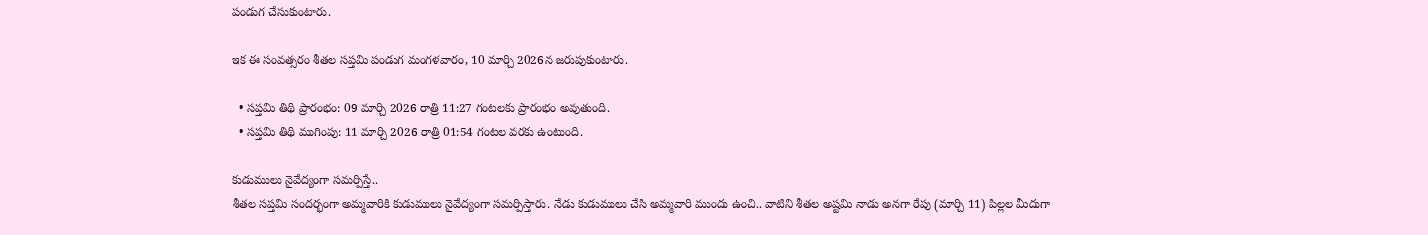పండుగ చేసుకుంటారు.

ఇక ఈ సంవత్సరం శీతల సప్తమి పండుగ మంగళవారం, 10 మార్చి 2026న జరుపుకుంటారు.

  • సప్తమి తిథి ప్రారంభం: 09 మార్చి 2026 రాత్రి 11:27 గంటలకు ప్రారంభం అవుతుంది.
  • సప్తమి తిథి ముగింపు: 11 మార్చి 2026 రాత్రి 01:54 గంటల వరకు ఉంటుంది.

కుడుములు నైవేద్యంగా సమర్పిస్తే..
శీతల సప్తమి సందర్భంగా అమ్మవారికి కుడుములు నైవేద్యంగా సమర్పిస్తారు. నేడు కుడుములు చేసి అమ్మవారి ముందు ఉంచి.. వాటిని శీతల అష్టమి నాడు అనగా రేపు (మార్చి 11) పిల్లల మీదుగా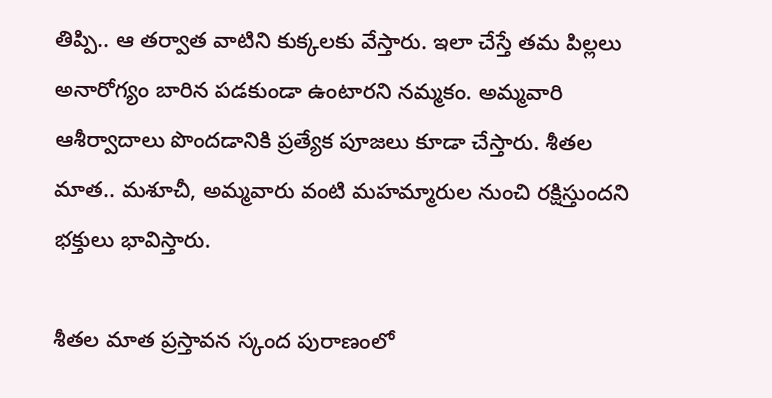తిప్పి.. ఆ తర్వాత వాటిని కుక్కలకు వేస్తారు. ఇలా చేస్తే తమ పిల్లలు అనారోగ్యం బారిన పడకుండా ఉంటారని నమ్మకం. అమ్మవారి ఆశీర్వాదాలు పొందడానికి ప్రత్యేక పూజలు కూడా చేస్తారు. శీతల మాత.. మశూచీ, అమ్మవారు వంటి మహమ్మారుల నుంచి రక్షిస్తుందని భక్తులు భావిస్తారు.

శీతల మాత ప్రస్తావన స్కంద పురాణంలో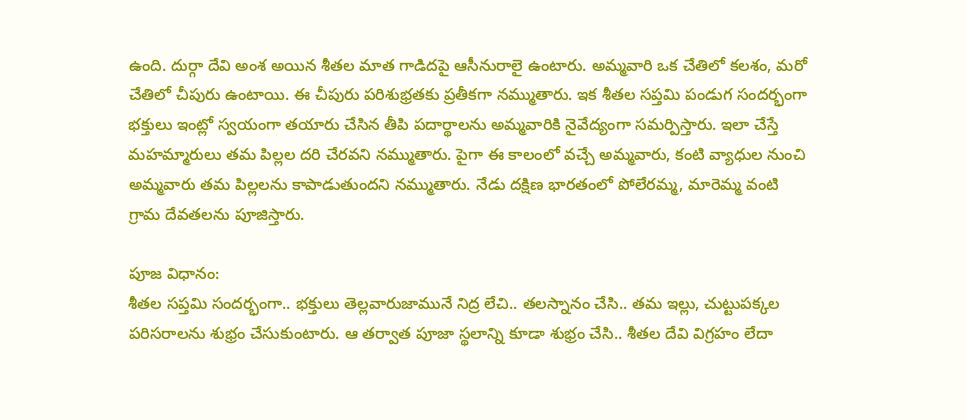ఉంది. దుర్గా దేవి అంశ అయిన శీతల మాత గాడిదపై ఆసీనురాలై ఉంటారు. అమ్మవారి ఒక చేతిలో కలశం, మరో చేతిలో చీపురు ఉంటాయి. ఈ చీపురు పరిశుభ్రతకు ప్రతీకగా నమ్ముతారు. ఇక శీతల సప్తమి పండుగ సందర్భంగా భక్తులు ఇంట్లో స్వయంగా తయారు చేసిన తీపి పదార్థాలను అమ్మవారికి నైవేద్యంగా సమర్పిస్తారు. ఇలా చేస్తే మహమ్మారులు తమ పిల్లల దరి చేరవని నమ్ముతారు. పైగా ఈ కాలంలో వచ్చే అమ్మవారు, కంటి వ్యాధుల నుంచి అమ్మవారు తమ పిల్లలను కాపాడుతుందని నమ్ముతారు. నేడు దక్షిణ భారతంలో పోలేరమ్మ, మారెమ్మ వంటి గ్రామ దేవతలను పూజిస్తారు.

పూజ విధానం:
శీతల సప్తమి సందర్భంగా.. భక్తులు తెల్లవారుజామునే నిద్ర లేచి.. తలస్నానం చేసి.. తమ ఇల్లు, చుట్టుపక్కల పరిసరాలను శుభ్రం చేసుకుంటారు. ఆ తర్వాత పూజా స్థలాన్ని కూడా శుభ్రం చేసి.. శీతల దేవి విగ్రహం లేదా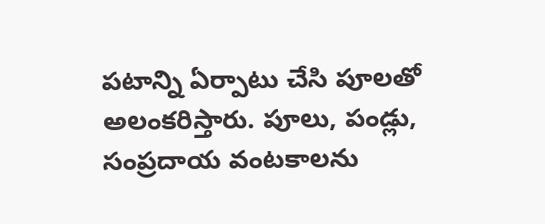పటాన్ని ఏర్పాటు చేసి పూలతో అలంకరిస్తారు. పూలు, పండ్లు, సంప్రదాయ వంటకాలను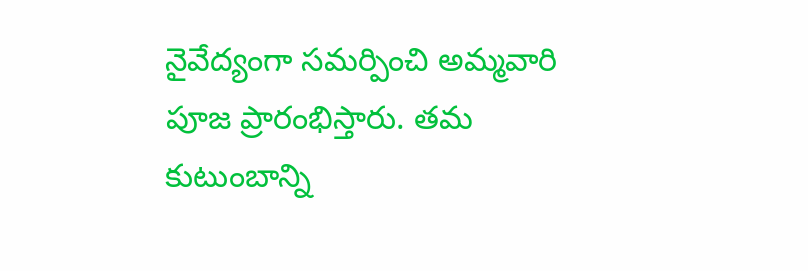నైవేద్యంగా సమర్పించి అమ్మవారి పూజ ప్రారంభిస్తారు. తమ కుటుంబాన్ని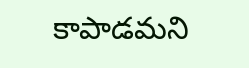కాపాడమని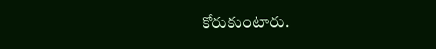కోరుకుంటారు.